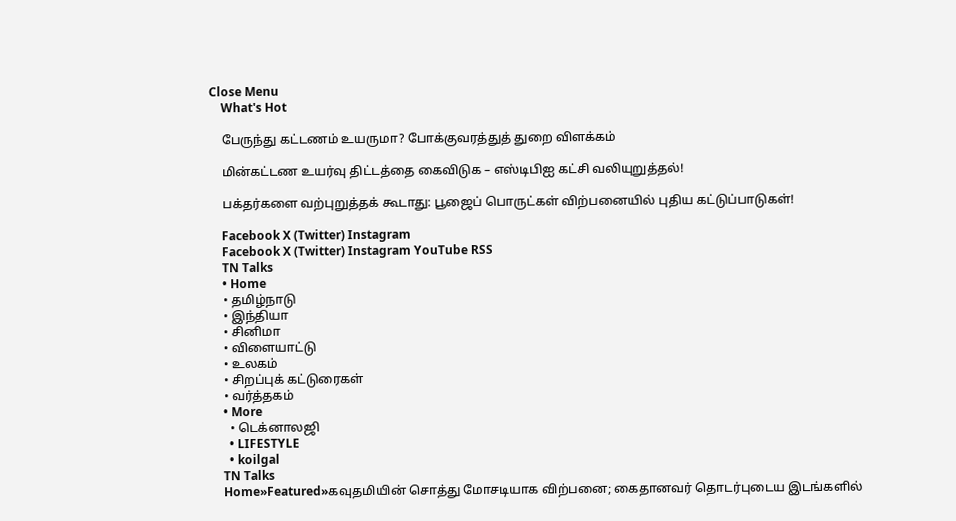Close Menu
    What's Hot

    பேருந்து கட்டணம் உயருமா? போக்குவரத்துத் துறை விளக்கம்

    மின்கட்டண உயர்வு திட்டத்தை கைவிடுக – எஸ்டிபிஐ கட்சி வலியுறுத்தல்!

    பக்தர்களை வற்புறுத்தக் கூடாது: பூஜைப் பொருட்கள் விற்பனையில் புதிய கட்டுப்பாடுகள்!

    Facebook X (Twitter) Instagram
    Facebook X (Twitter) Instagram YouTube RSS
    TN Talks
    • Home
    • தமிழ்நாடு
    • இந்தியா
    • சினிமா
    • விளையாட்டு
    • உலகம்
    • சிறப்புக் கட்டுரைகள்
    • வர்த்தகம்
    • More
      • டெக்னாலஜி
      • LIFESTYLE
      • koilgal
    TN Talks
    Home»Featured»கவுதமியின் சொத்து மோசடியாக விற்பனை; கைதானவர் தொடர்புடைய இடங்களில்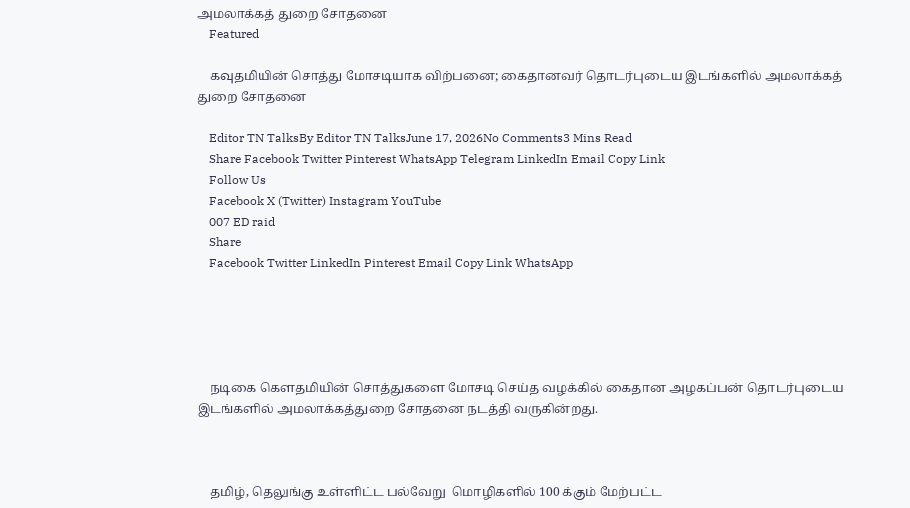அமலாக்கத் துறை சோதனை
    Featured

    கவுதமியின் சொத்து மோசடியாக விற்பனை; கைதானவர் தொடர்புடைய இடங்களில் அமலாக்கத் துறை சோதனை

    Editor TN TalksBy Editor TN TalksJune 17, 2026No Comments3 Mins Read
    Share Facebook Twitter Pinterest WhatsApp Telegram LinkedIn Email Copy Link
    Follow Us
    Facebook X (Twitter) Instagram YouTube
    007 ED raid
    Share
    Facebook Twitter LinkedIn Pinterest Email Copy Link WhatsApp





    நடிகை கௌதமியின் சொத்துகளை மோசடி செய்த வழக்கில் கைதான அழகப்பன் தொடர்புடைய இடங்களில் அமலாக்கத்துறை சோதனை நடத்தி வருகின்றது.



    தமிழ், தெலுங்கு உள்ளிட்ட பல்வேறு  மொழிகளில் 100 க்கும் மேற்பட்ட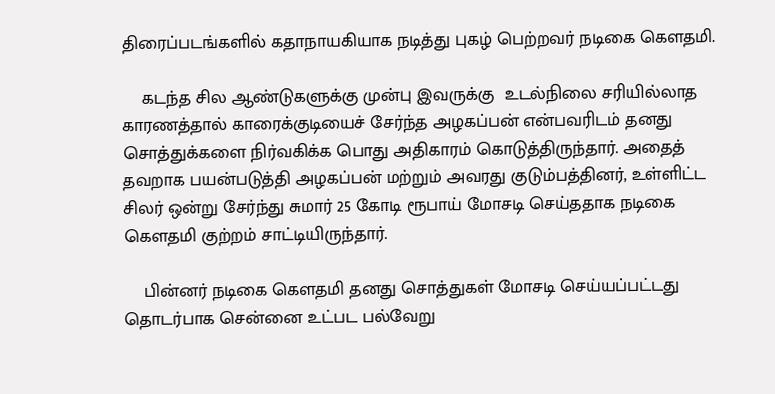திரைப்படங்களில் கதாநாயகியாக நடித்து புகழ் பெற்றவர் நடிகை கௌதமி.

    கடந்த சில ஆண்டுகளுக்கு முன்பு இவருக்கு  உடல்நிலை சரியில்லாத காரணத்தால் காரைக்குடியைச் சேர்ந்த அழகப்பன் என்பவரிடம் தனது  சொத்துக்களை நிர்வகிக்க பொது அதிகாரம் கொடுத்திருந்தார். அதைத் தவறாக பயன்படுத்தி அழகப்பன் மற்றும் அவரது குடும்பத்தினர், உள்ளிட்ட சிலர் ஒன்று சேர்ந்து சுமார் 25 கோடி ரூபாய் மோசடி செய்ததாக நடிகை கௌதமி குற்றம் சாட்டியிருந்தார்‌.

    பின்னர் நடிகை கௌதமி தனது சொத்துகள் மோசடி செய்யப்பட்டது தொடர்பாக சென்னை உட்பட பல்வேறு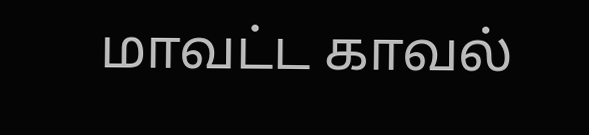மாவட்ட காவல்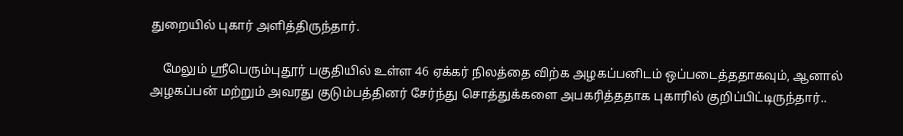துறையில் புகார் அளித்திருந்தார்.

    மேலும் ஸ்ரீபெரும்புதூர் பகுதியில் உள்ள 46 ஏக்கர் நிலத்தை விற்க அழகப்பனிடம் ஒப்படைத்ததாகவும், ஆனால்  அழகப்பன் மற்றும் அவரது குடும்பத்தினர் சேர்ந்து சொத்துக்களை அபகரித்ததாக புகாரில் குறிப்பிட்டிருந்தார்..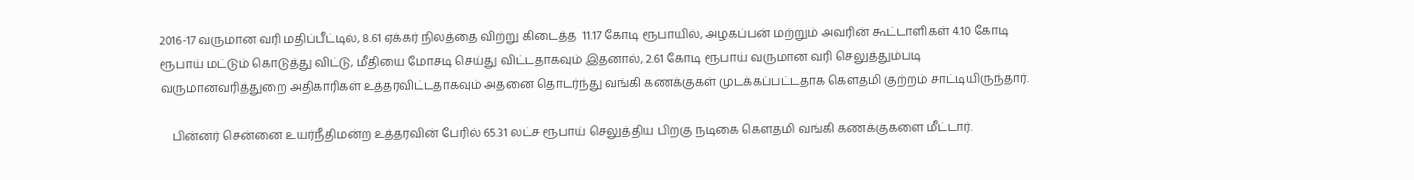2016-17 வருமான வரி மதிப்பீட்டில், 8.61 ஏக்கர் நிலத்தை விற்று கிடைத்த  11.17 கோடி ரூபாயில், அழகப்பன் மற்றும் அவரின் கூட்டாளிகள் 4.10 கோடி ரூபாய் மட்டும் கொடுத்து விட்டு, மீதியை மோசடி செய்து விட்டதாகவும் இதனால், 2.61 கோடி ரூபாய் வருமான வரி செலுத்தும்படி வருமானவரித்துறை அதிகாரிகள் உத்தரவிட்டதாகவும் அதனை தொடர்ந்து வங்கி கணக்குகள் முடக்கப்பட்டதாக கௌதமி குற்றம் சாட்டியிருந்தார்‌.

    பின்னர் சென்னை உயர்நீதிமன்ற உத்தரவின் பேரில் 65.31 லட்ச ரூபாய் செலுத்திய பிறகு நடிகை கௌதமி வங்கி கணக்குகளை மீட்டார்.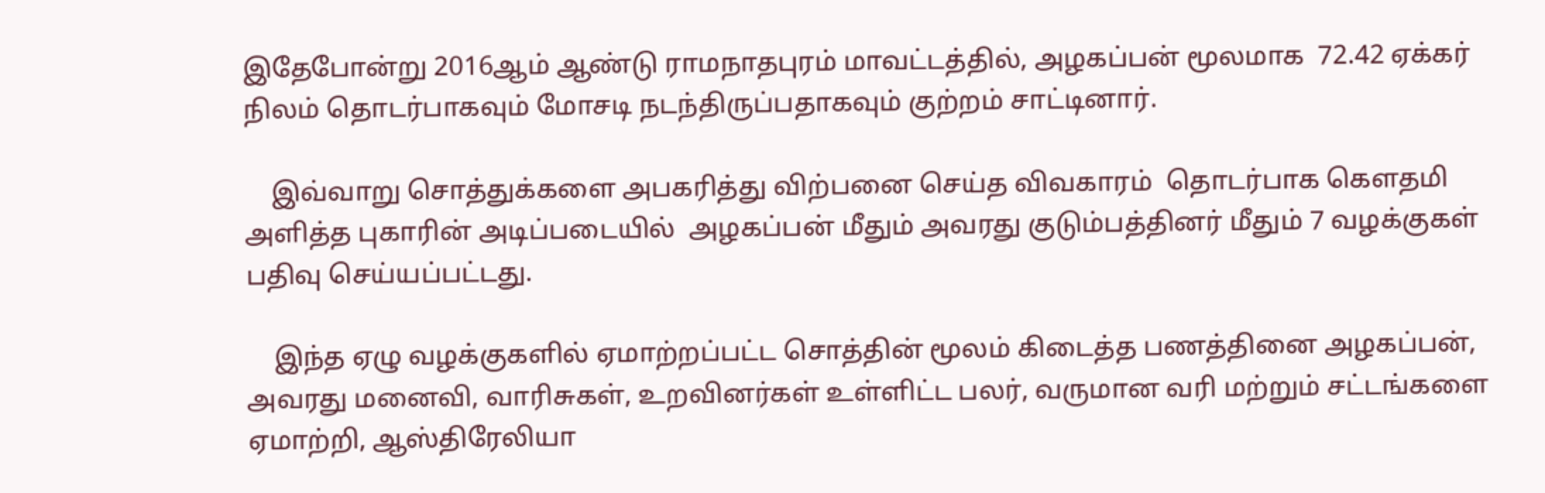இதேபோன்று 2016ஆம் ஆண்டு ராமநாதபுரம் மாவட்டத்தில், அழகப்பன் மூலமாக  72.42 ஏக்கர் நிலம் தொடர்பாகவும் மோசடி நடந்திருப்பதாகவும் குற்றம் சாட்டினார்.

    இவ்வாறு சொத்துக்களை அபகரித்து விற்பனை செய்த விவகாரம்  தொடர்பாக கௌதமி அளித்த புகாரின் அடிப்படையில்  அழகப்பன் மீதும் அவரது குடும்பத்தினர் மீதும் 7 வழக்குகள் பதிவு செய்யப்பட்டது.

    இந்த ஏழு வழக்குகளில் ஏமாற்றப்பட்ட சொத்தின் மூலம் கிடைத்த பணத்தினை அழகப்பன், அவரது மனைவி, வாரிசுகள், உறவினர்கள் உள்ளிட்ட பலர், வருமான வரி மற்றும் சட்டங்களை ஏமாற்றி, ஆஸ்திரேலியா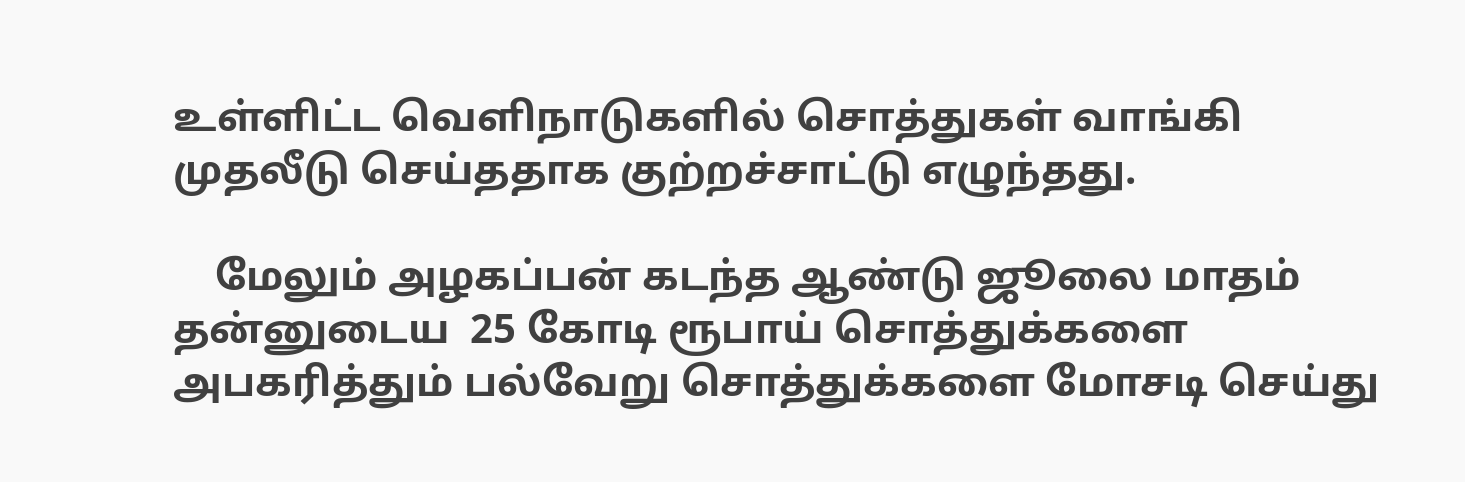உள்ளிட்ட வெளிநாடுகளில் சொத்துகள் வாங்கி முதலீடு செய்ததாக குற்றச்சாட்டு எழுந்தது.

    மேலும் அழகப்பன் கடந்த ஆண்டு ஜூலை மாதம் தன்னுடைய  25 கோடி ரூபாய் சொத்துக்களை அபகரித்தும் பல்வேறு சொத்துக்களை மோசடி செய்து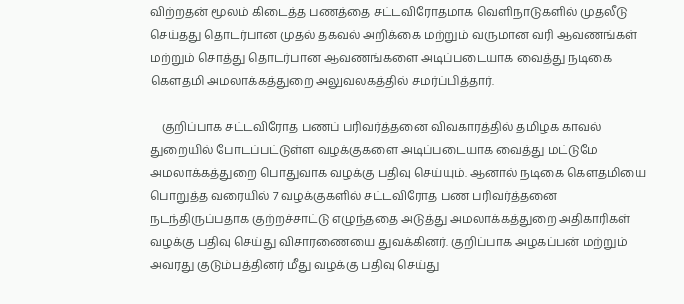விற்றதன் மூலம் கிடைத்த பணத்தை சட்டவிரோதமாக வெளிநாடுகளில் முதலீடு செய்தது தொடர்பான முதல் தகவல் அறிக்கை மற்றும் வருமான வரி ஆவணங்கள் மற்றும் சொத்து தொடர்பான ஆவணங்களை அடிப்படையாக வைத்து நடிகை கௌதமி அமலாக்கத்துறை அலுவலகத்தில் சமர்ப்பித்தார்.

    குறிப்பாக சட்டவிரோத பணப் பரிவர்த்தனை விவகாரத்தில் தமிழக காவல் துறையில் போடப்பட்டுள்ள வழக்குகளை அடிப்படையாக வைத்து மட்டுமே அமலாக்கத்துறை பொதுவாக வழக்கு பதிவு செய்யும். ஆனால் நடிகை கௌதமியை பொறுத்த வரையில் 7 வழக்குகளில் சட்டவிரோத பண பரிவர்த்தனை நடந்திருப்பதாக குற்றச்சாட்டு எழுந்ததை அடுத்து அமலாக்கத்துறை அதிகாரிகள் வழக்கு பதிவு செய்து விசாரணையை துவக்கினர். குறிப்பாக அழகப்பன் மற்றும் அவரது குடும்பத்தினர் மீது வழக்கு பதிவு செய்து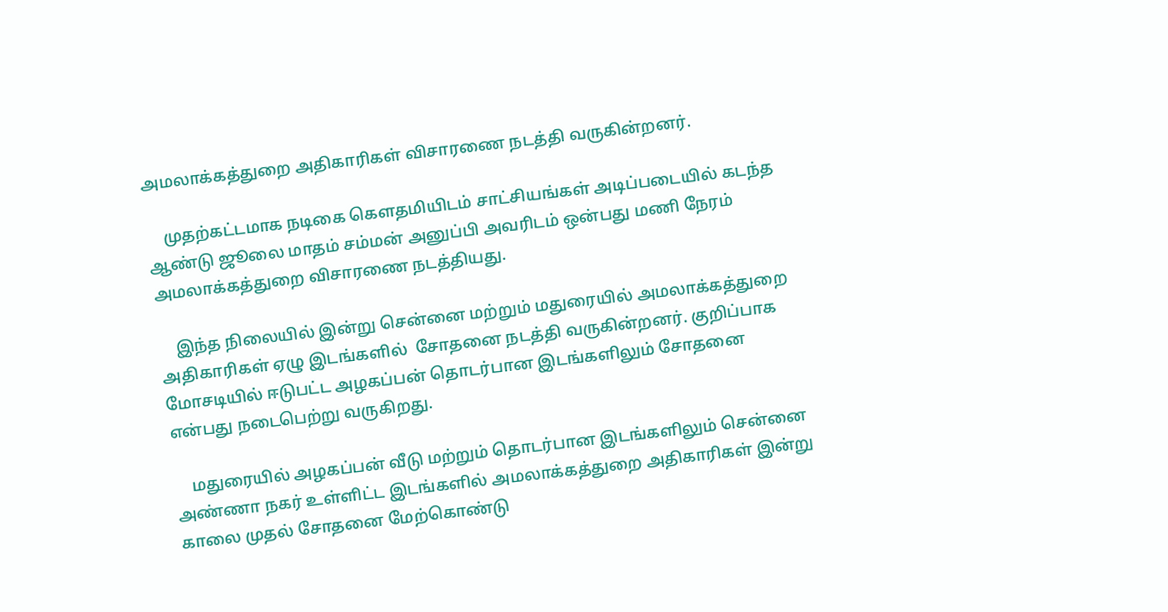அமலாக்கத்துறை அதிகாரிகள் விசாரணை நடத்தி வருகின்றனர்.

    முதற்கட்டமாக நடிகை கௌதமியிடம் சாட்சியங்கள் அடிப்படையில் கடந்த ஆண்டு ஜூலை மாதம் சம்மன் அனுப்பி அவரிடம் ஒன்பது மணி நேரம்  அமலாக்கத்துறை விசாரணை நடத்தியது.

    இந்த நிலையில் இன்று சென்னை மற்றும் மதுரையில் அமலாக்கத்துறை அதிகாரிகள் ஏழு இடங்களில்  சோதனை நடத்தி வருகின்றனர். குறிப்பாக மோசடியில் ஈடுபட்ட அழகப்பன் தொடர்பான இடங்களிலும் சோதனை என்பது நடைபெற்று வருகிறது.

    மதுரையில் அழகப்பன் வீடு மற்றும் தொடர்பான இடங்களிலும் சென்னை அண்ணா நகர் உள்ளிட்ட இடங்களில் அமலாக்கத்துறை அதிகாரிகள் இன்று காலை முதல் சோதனை மேற்கொண்டு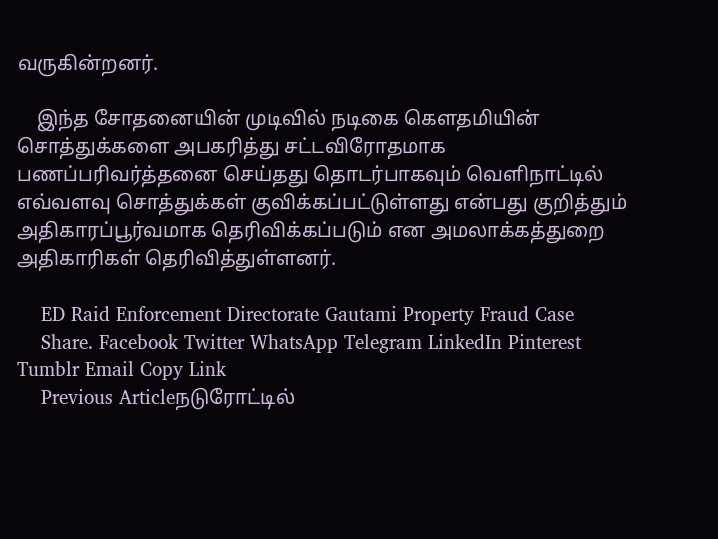வருகின்றனர்.

    இந்த சோதனையின் முடிவில் நடிகை கௌதமியின் சொத்துக்களை அபகரித்து சட்டவிரோதமாக பணப்பரிவர்த்தனை செய்தது தொடர்பாகவும் வெளிநாட்டில் எவ்வளவு சொத்துக்கள் குவிக்கப்பட்டுள்ளது என்பது குறித்தும் அதிகாரப்பூர்வமாக தெரிவிக்கப்படும் என அமலாக்கத்துறை அதிகாரிகள் தெரிவித்துள்ளனர்.

    ED Raid Enforcement Directorate Gautami Property Fraud Case
    Share. Facebook Twitter WhatsApp Telegram LinkedIn Pinterest Tumblr Email Copy Link
    Previous Articleநடுரோட்டில்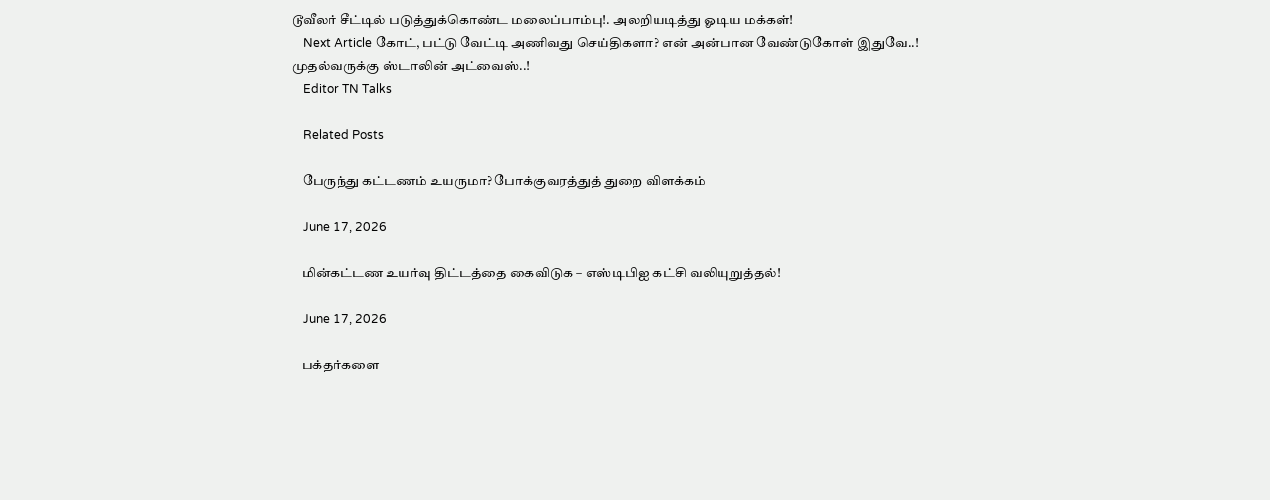டூவீலர் சீட்டில் படுத்துக்கொண்ட மலைப்பாம்பு!. அலறியடித்து ஓடிய மக்கள்!
    Next Article கோட், பட்டு வேட்டி அணிவது செய்திகளா? என் அன்பான வேண்டுகோள் இதுவே..! முதல்வருக்கு ஸ்டாலின் அட்வைஸ்..!
    Editor TN Talks

    Related Posts

    பேருந்து கட்டணம் உயருமா? போக்குவரத்துத் துறை விளக்கம்

    June 17, 2026

    மின்கட்டண உயர்வு திட்டத்தை கைவிடுக – எஸ்டிபிஐ கட்சி வலியுறுத்தல்!

    June 17, 2026

    பக்தர்களை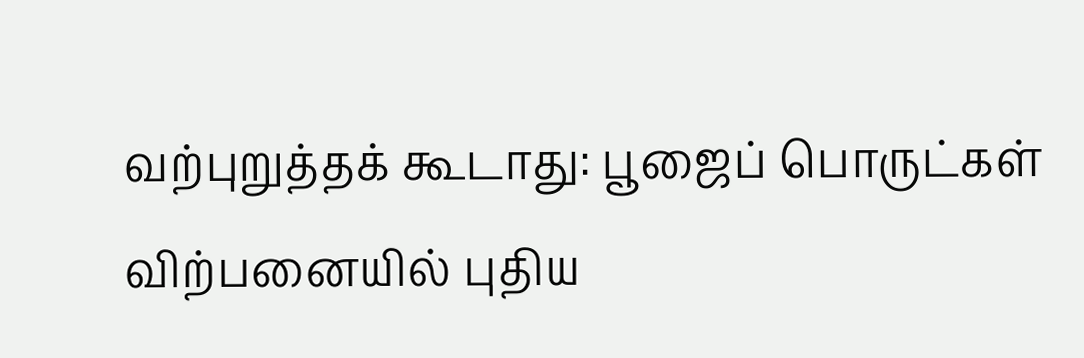வற்புறுத்தக் கூடாது: பூஜைப் பொருட்கள் விற்பனையில் புதிய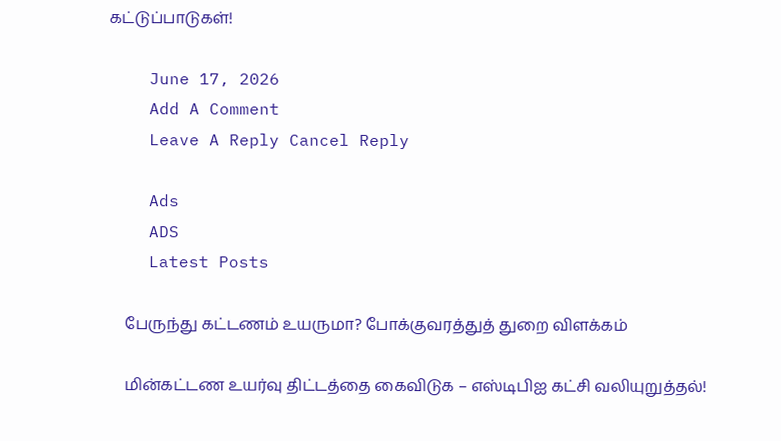கட்டுப்பாடுகள்!

    June 17, 2026
    Add A Comment
    Leave A Reply Cancel Reply

    Ads
    ADS
    Latest Posts

    பேருந்து கட்டணம் உயருமா? போக்குவரத்துத் துறை விளக்கம்

    மின்கட்டண உயர்வு திட்டத்தை கைவிடுக – எஸ்டிபிஐ கட்சி வலியுறுத்தல்!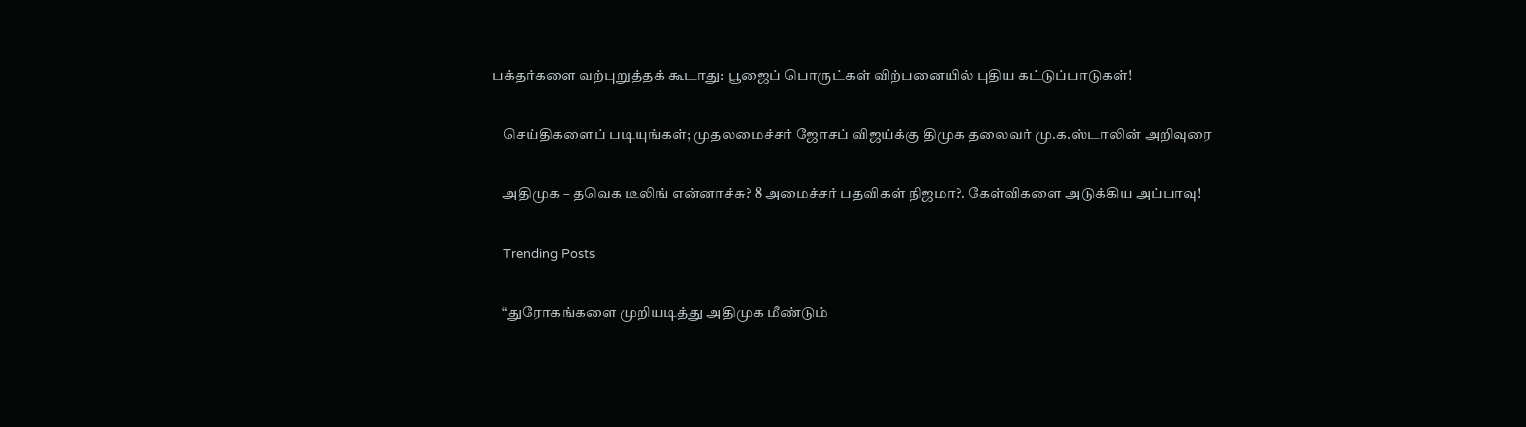பக்தர்களை வற்புறுத்தக் கூடாது: பூஜைப் பொருட்கள் விற்பனையில் புதிய கட்டுப்பாடுகள்!

    செய்திகளைப் படியுங்கள்; முதலமைச்சர் ஜோசப் விஜய்க்கு திமுக தலைவர் மு.க.ஸ்டாலின் அறிவுரை

    அதிமுக – தவெக டீலிங் என்னாச்சு? 8 அமைச்சர் பதவிகள் நிஜமா?. கேள்விகளை அடுக்கிய அப்பாவு!

    Trending Posts

    “துரோகங்களை முறியடித்து அதிமுக மீண்டும்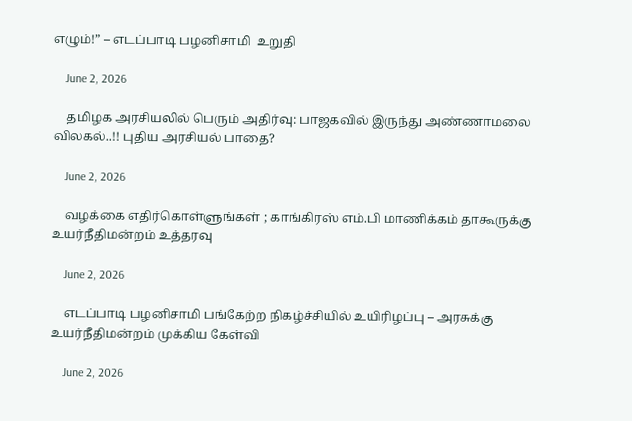எழும்!” – எடப்பாடி பழனிசாமி  உறுதி

    June 2, 2026

    தமிழக அரசியலில் பெரும் அதிர்வு: பாஜகவில் இருந்து அண்ணாமலை விலகல்..!! புதிய அரசியல் பாதை?

    June 2, 2026

    வழக்கை எதிர்கொள்ளுங்கள் ; காங்கிரஸ் எம்.பி மாணிக்கம் தாகூருக்கு உயர்நீதிமன்றம் உத்தரவு

    June 2, 2026

    எடப்பாடி பழனிசாமி பங்கேற்ற நிகழ்ச்சியில் உயிரிழப்பு – அரசுக்கு உயர்நீதிமன்றம் முக்கிய கேள்வி

    June 2, 2026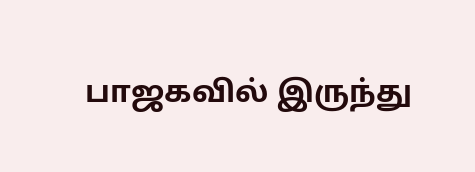பாஜகவில் இருந்து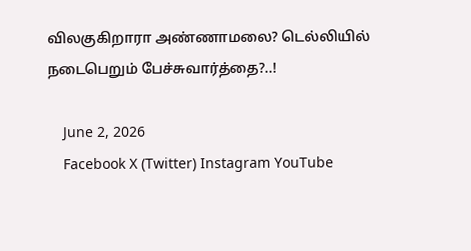விலகுகிறாரா அண்ணாமலை? டெல்லியில் நடைபெறும் பேச்சுவார்த்தை?..!

    June 2, 2026
    Facebook X (Twitter) Instagram YouTube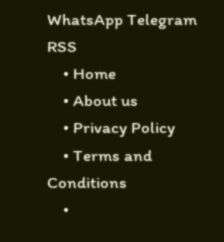WhatsApp Telegram RSS
    • Home
    • About us
    • Privacy Policy
    • Terms and Conditions
    •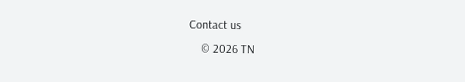Contact us
    © 2026 TN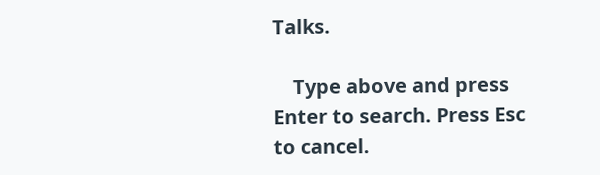Talks.

    Type above and press Enter to search. Press Esc to cancel.